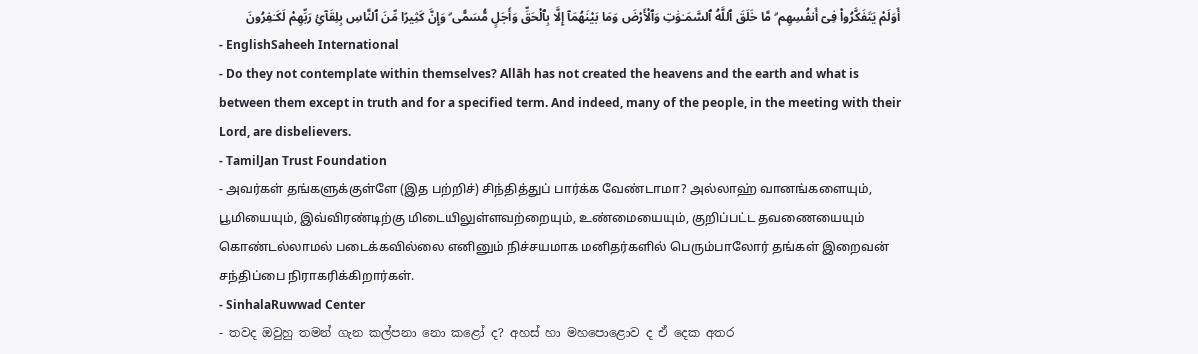أَوَلَمْ يَتَفَكَّرُوا۟ فِىٓ أَنفُسِهِم ۗ مَّا خَلَقَ ٱللَّهُ ٱلسَّمَـٰوَٰتِ وَٱلْأَرْضَ وَمَا بَيْنَهُمَآ إِلَّا بِٱلْحَقِّ وَأَجَلٍ مُّسَمًّى ۗ وَإِنَّ كَثِيرًا مِّنَ ٱلنَّاسِ بِلِقَآئِ رَبِّهِمْ لَكَـٰفِرُونَ
- EnglishSaheeh International
- Do they not contemplate within themselves? Allāh has not created the heavens and the earth and what is between them except in truth and for a specified term. And indeed, many of the people, in the meeting with their Lord, are disbelievers.
- TamilJan Trust Foundation
- அவர்கள் தங்களுக்குள்ளே (இத பற்றிச்) சிந்தித்துப் பார்க்க வேண்டாமா? அல்லாஹ் வானங்களையும், பூமியையும், இவ்விரண்டிற்கு மிடையிலுள்ளவற்றையும், உண்மையையும், குறிப்பட்ட தவணையையும் கொண்டல்லாமல் படைக்கவில்லை எனினும் நிச்சயமாக மனிதர்களில் பெரும்பாலோர் தங்கள் இறைவன் சந்திப்பை நிராகரிக்கிறார்கள்.
- SinhalaRuwwad Center
- තවද ඔවුහු තමන් ගැන කල්පනා නො කළෝ ද? අහස් හා මහපොළොව ද ඒ දෙක අතර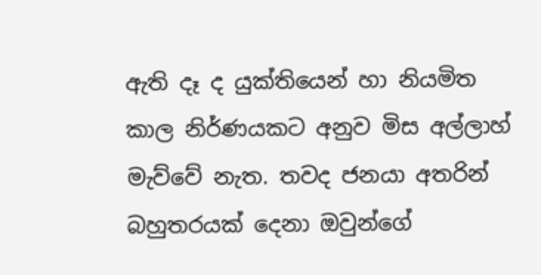ඇති දෑ ද යුක්තියෙන් හා නියමිත කාල නිර්ණයකට අනුව මිස අල්ලාහ් මැව්වේ නැත. තවද ජනයා අතරින් බහුතරයක් දෙනා ඔවුන්ගේ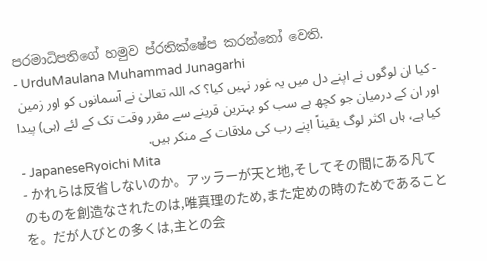පරමාධිපතිගේ හමුව ප්රතික්ෂේප කරන්නෝ වෙති.
- UrduMaulana Muhammad Junagarhi
- کیا ان لوگوں نے اپنے دل میں یہ غور نہیں کیا؟ کہ اللہ تعالیٰ نے آسمانوں کو اور زمین اور ان کے درمیان جو کچھ ہے سب کو بہترین قرینے سے مقرر وقت تک کے لئے (ہی) پیدا کیا ہے، ہاں اکثر لوگ یقیناً اپنے رب کی ملاقات کے منکر ہیں.
- JapaneseRyoichi Mita
- かれらは反省しないのか。アッラーが天と地,そしてその間にある凡てのものを創造なされたのは,唯真理のため,また定めの時のためであることを。だが人びとの多くは,主との会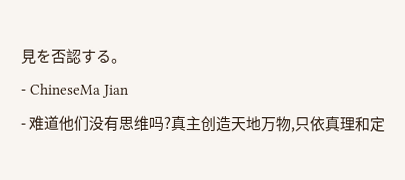見を否認する。
- ChineseMa Jian
- 难道他们没有思维吗?真主创造天地万物,只依真理和定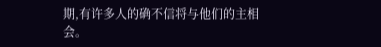期,有许多人的确不信将与他们的主相会。